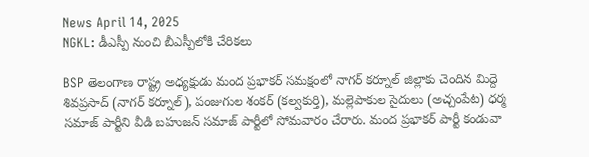News April 14, 2025
NGKL: డీఎస్పీ నుంచి బీఎస్పీలోకి చేరికలు

BSP తెలంగాణ రాష్ట్ర అధ్యక్షుడు మంద ప్రభాకర్ సమక్షంలో నాగర్ కర్నూల్ జిల్లాకు చెందిన మిద్దె శివప్రసాద్ (నాగర్ కర్నూల్), పంజుగుల శంకర్ (కల్వకుర్తి), మల్లెపాకుల సైదులు (అచ్చంపేట) ధర్మ సమాజ్ పార్టీని వీడి బహుజన్ సమాజ్ పార్టీలో సోమవారం చేరారు. మంద ప్రభాకర్ పార్టీ కండువా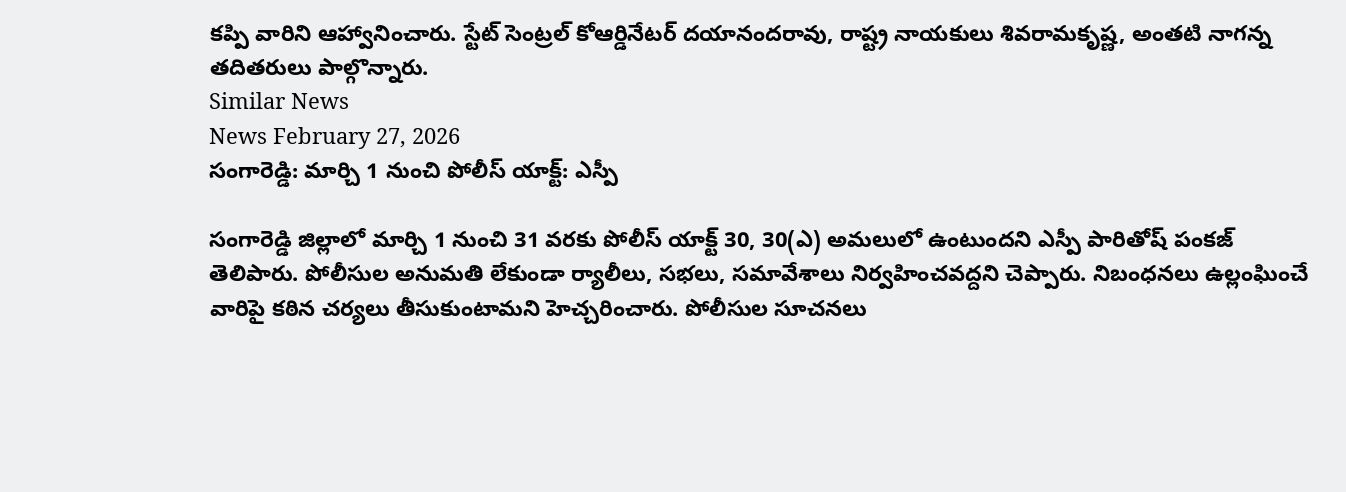కప్పి వారిని ఆహ్వానించారు. స్టేట్ సెంట్రల్ కోఆర్డినేటర్ దయానందరావు, రాష్ట్ర నాయకులు శివరామకృష్ణ, అంతటి నాగన్న తదితరులు పాల్గొన్నారు.
Similar News
News February 27, 2026
సంగారెడ్డి: మార్చి 1 నుంచి పోలీస్ యాక్ట్: ఎస్పీ

సంగారెడ్డి జిల్లాలో మార్చి 1 నుంచి 31 వరకు పోలీస్ యాక్ట్ 30, 30(ఎ) అమలులో ఉంటుందని ఎస్పీ పారితోష్ పంకజ్ తెలిపారు. పోలీసుల అనుమతి లేకుండా ర్యాలీలు, సభలు, సమావేశాలు నిర్వహించవద్దని చెప్పారు. నిబంధనలు ఉల్లంఘించే వారిపై కఠిన చర్యలు తీసుకుంటామని హెచ్చరించారు. పోలీసుల సూచనలు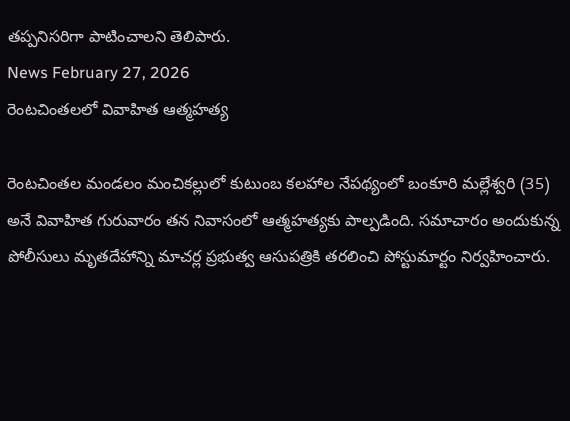తప్పనిసరిగా పాటించాలని తెలిపారు.
News February 27, 2026
రెంటచింతలలో వివాహిత ఆత్మహత్య

రెంటచింతల మండలం మంచికల్లులో కుటుంబ కలహాల నేపథ్యంలో బంకూరి మల్లేశ్వరి (35) అనే వివాహిత గురువారం తన నివాసంలో ఆత్మహత్యకు పాల్పడింది. సమాచారం అందుకున్న పోలీసులు మృతదేహాన్ని మాచర్ల ప్రభుత్వ ఆసుపత్రికి తరలించి పోస్టుమార్టం నిర్వహించారు.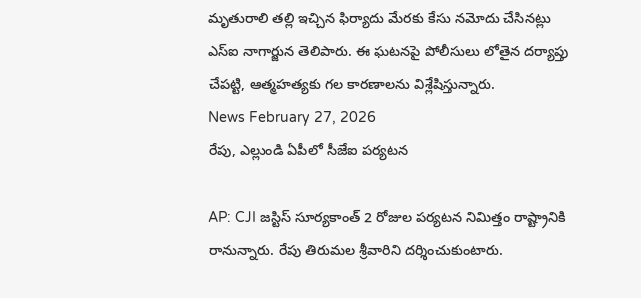మృతురాలి తల్లి ఇచ్చిన ఫిర్యాదు మేరకు కేసు నమోదు చేసినట్లు ఎస్ఐ నాగార్జున తెలిపారు. ఈ ఘటనపై పోలీసులు లోతైన దర్యాప్తు చేపట్టి, ఆత్మహత్యకు గల కారణాలను విశ్లేషిస్తున్నారు.
News February 27, 2026
రేపు, ఎల్లుండి ఏపీలో సీజేఐ పర్యటన

AP: CJI జస్టిస్ సూర్యకాంత్ 2 రోజుల పర్యటన నిమిత్తం రాష్ట్రానికి రానున్నారు. రేపు తిరుమల శ్రీవారిని దర్శించుకుంటారు.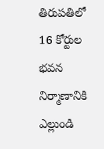తిరుపతిలో 16 కోర్టుల భవన నిర్మాణానికి ఎల్లుండి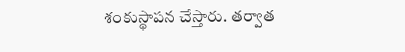శంకుస్థాపన చేస్తారు. తర్వాత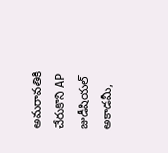అమరావతికి చేరుకొని AP జుడీషియల్ అకాడమీ,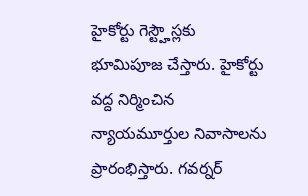హైకోర్టు గెస్ట్హౌస్లకు భూమిపూజ చేస్తారు. హైకోర్టు వద్ద నిర్మించిన న్యాయమూర్తుల నివాసాలను ప్రారంభిస్తారు. గవర్నర్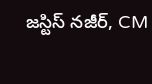జస్టిస్ నజీర్, CM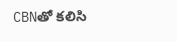CBNతో కలిసి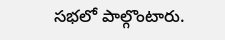సభలో పాల్గొంటారు.